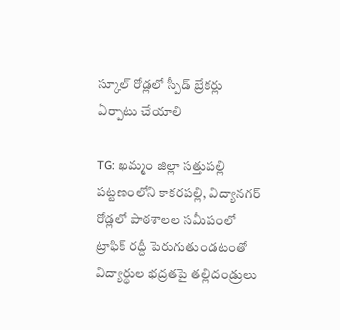స్కూల్ రోడ్లలో స్పీడ్ బ్రేకర్లు ఏర్పాటు చేయాలి

TG: ఖమ్మం జిల్లా సత్తుపల్లి పట్టణంలోని కాకరపల్లి, విద్యానగర్ రోడ్లలో పాఠశాలల సమీపంలో ట్రాఫిక్ రద్దీ పెరుగుతుండటంతో విద్యార్థుల భద్రతపై తల్లిదండ్రులు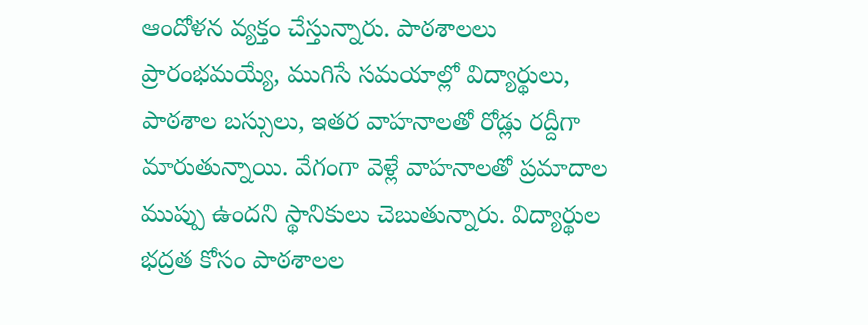ఆందోళన వ్యక్తం చేస్తున్నారు. పాఠశాలలు ప్రారంభమయ్యే, ముగిసే సమయాల్లో విద్యార్థులు, పాఠశాల బస్సులు, ఇతర వాహనాలతో రోడ్లు రద్దీగా మారుతున్నాయి. వేగంగా వెళ్లే వాహనాలతో ప్రమాదాల ముప్పు ఉందని స్థానికులు చెబుతున్నారు. విద్యార్థుల భద్రత కోసం పాఠశాలల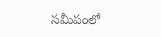సమీపంలో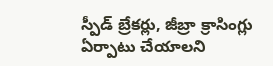స్పీడ్ బ్రేకర్లు, జీబ్రా క్రాసింగ్లు ఏర్పాటు చేయాలని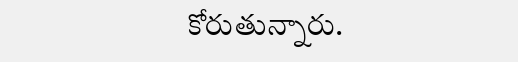కోరుతున్నారు.